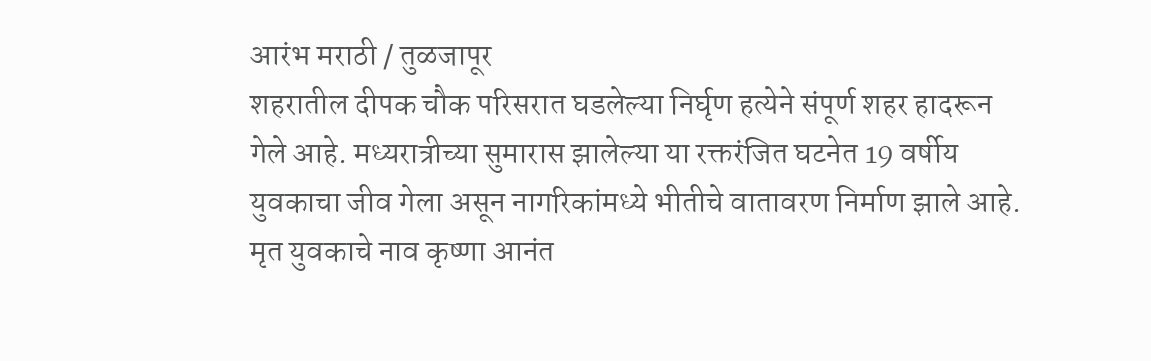आरंभ मराठी / तुळजापूर
शहरातील दीपक चौक परिसरात घडलेल्या निर्घृण हत्येने संपूर्ण शहर हादरून गेले आहे. मध्यरात्रीच्या सुमारास झालेल्या या रक्तरंजित घटनेत 19 वर्षीय युवकाचा जीव गेला असून नागरिकांमध्ये भीतीचे वातावरण निर्माण झाले आहे.
मृत युवकाचे नाव कृष्णा आनंत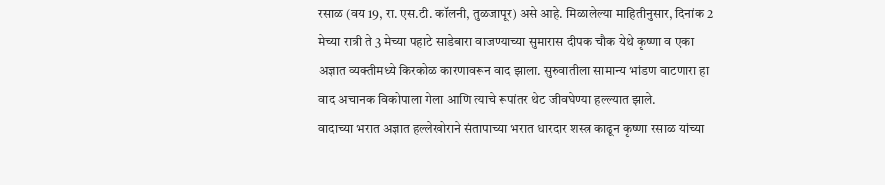रसाळ (वय 19, रा. एस.टी. कॉलनी, तुळजापूर) असे आहे. मिळालेल्या माहितीनुसार, दिनांक 2 मेच्या रात्री ते 3 मेच्या पहाटे साडेबारा वाजण्याच्या सुमारास दीपक चौक येथे कृष्णा व एका अज्ञात व्यक्तीमध्ये किरकोळ कारणावरून वाद झाला. सुरुवातीला सामान्य भांडण वाटणारा हा वाद अचानक विकोपाला गेला आणि त्याचे रूपांतर थेट जीवघेण्या हल्ल्यात झाले.
वादाच्या भरात अज्ञात हल्लेखोराने संतापाच्या भरात धारदार शस्त्र काढून कृष्णा रसाळ यांच्या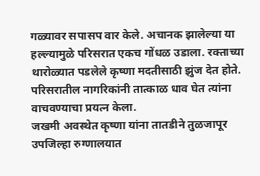गळ्यावर सपासप वार केले. अचानक झालेल्या या हल्ल्यामुळे परिसरात एकच गोंधळ उडाला. रक्ताच्या थारोळ्यात पडलेले कृष्णा मदतीसाठी झुंज देत होते. परिसरातील नागरिकांनी तात्काळ धाव घेत त्यांना वाचवण्याचा प्रयत्न केला.
जखमी अवस्थेत कृष्णा यांना तातडीने तुळजापूर उपजिल्हा रुग्णालयात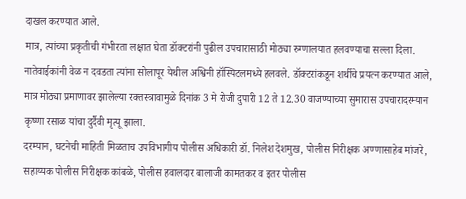दाखल करण्यात आले.
मात्र, त्यांच्या प्रकृतीची गंभीरता लक्षात घेता डॉक्टरांनी पुढील उपचारासाठी मोठ्या रुग्णालयात हलवण्याचा सल्ला दिला. नातेवाईकांनी वेळ न दवडता त्यांना सोलापूर येथील अश्विनी हॉस्पिटलमध्ये हलवले. डॉक्टरांकडून शर्थीचे प्रयत्न करण्यात आले, मात्र मोठ्या प्रमाणावर झालेल्या रक्तस्त्रावामुळे दिनांक 3 मे रोजी दुपारी 12 ते 12.30 वाजण्याच्या सुमारास उपचारादरम्यान कृष्णा रसाळ यांचा दुर्दैवी मृत्यू झाला.
दरम्यान, घटनेची माहिती मिळताच उपविभागीय पोलीस अधिकारी डॉ. निलेश देशमुख, पोलीस निरीक्षक अण्णासाहेब मांजरे, सहाय्यक पोलीस निरीक्षक कांबळे, पोलीस हवालदार बालाजी कामतकर व इतर पोलीस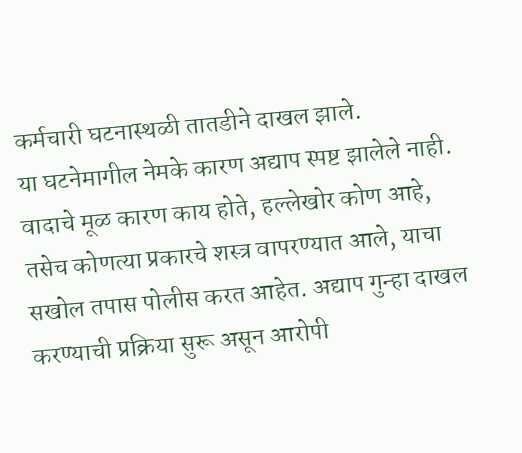कर्मचारी घटनास्थळी तातडीने दाखल झाले.
या घटनेमागील नेमके कारण अद्याप स्पष्ट झालेले नाही. वादाचे मूळ कारण काय होते, हल्लेखोर कोण आहे, तसेच कोणत्या प्रकारचे शस्त्र वापरण्यात आले, याचा सखोल तपास पोलीस करत आहेत. अद्याप गुन्हा दाखल करण्याची प्रक्रिया सुरू असून आरोपी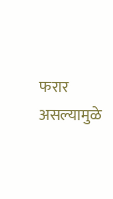फरार असल्यामुळे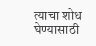त्याचा शोध घेण्यासाठी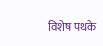विशेष पथके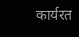कार्यरत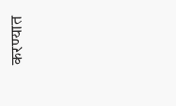करण्यात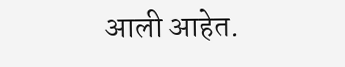आली आहेत.